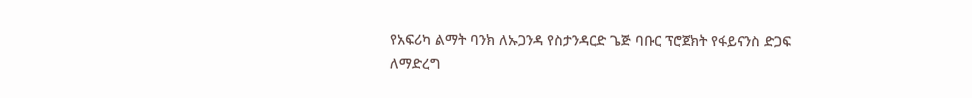የአፍሪካ ልማት ባንክ ለኡጋንዳ የስታንዳርድ ጌጅ ባቡር ፕሮጀክት የፋይናንስ ድጋፍ ለማድረግ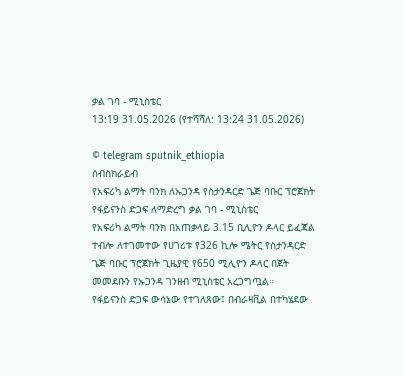ቃል ገባ - ሚኒስቴር
13:19 31.05.2026 (የተሻሻለ: 13:24 31.05.2026)

© telegram sputnik_ethiopia
ሰብስክራይብ
የአፍሪካ ልማት ባንክ ለኡጋንዳ የስታንዳርድ ጌጅ ባቡር ፕሮጀክት የፋይናንስ ድጋፍ ለማድረግ ቃል ገባ - ሚኒስቴር
የአፍሪካ ልማት ባንክ በአጠቃላይ 3.15 ቢሊዮን ዶላር ይፈጃል ተብሎ ለተገመተው የሀገሪቱ የ326 ኪሎ ሜትር የስታንዳርድ ጌጅ ባቡር ፕሮጀክት ጊዜያዊ የ650 ሚሊዮን ዶላር በጀት መመደቡን የኡጋንዳ ገንዘብ ሚኒስቴር አረጋግጧል።
የፋይናንስ ድጋፍ ውሳኔው የተገለጸው፤ በብራዛቪል በተካሄደው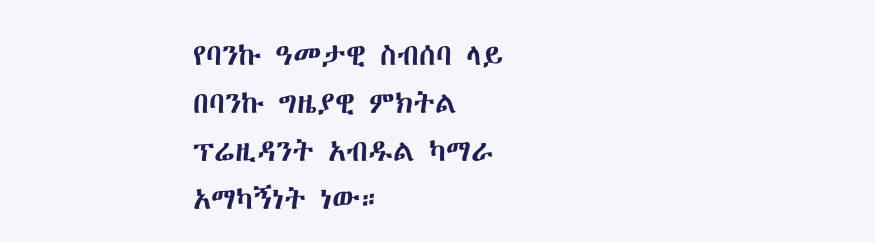የባንኩ ዓመታዊ ስብሰባ ላይ በባንኩ ግዜያዊ ምክትል ፕሬዚዳንት አብዱል ካማራ አማካኝነት ነው።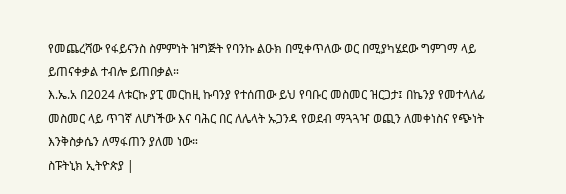የመጨረሻው የፋይናንስ ስምምነት ዝግጅት የባንኩ ልዑክ በሚቀጥለው ወር በሚያካሄደው ግምገማ ላይ ይጠናቀቃል ተብሎ ይጠበቃል።
እ.ኤ.አ በ2024 ለቱርኩ ያፒ መርከዚ ኩባንያ የተሰጠው ይህ የባቡር መስመር ዝርጋታ፤ በኬንያ የመተላለፊ መስመር ላይ ጥገኛ ለሆነችው እና ባሕር በር ለሌላት ኡጋንዳ የወደብ ማጓጓዣ ወጪን ለመቀነስና የጭነት እንቅስቃሴን ለማፋጠን ያለመ ነው።
ስፑትኒክ ኢትዮጵያ |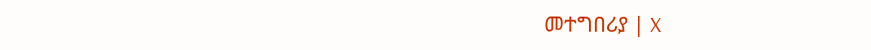መተግበሪያ | X